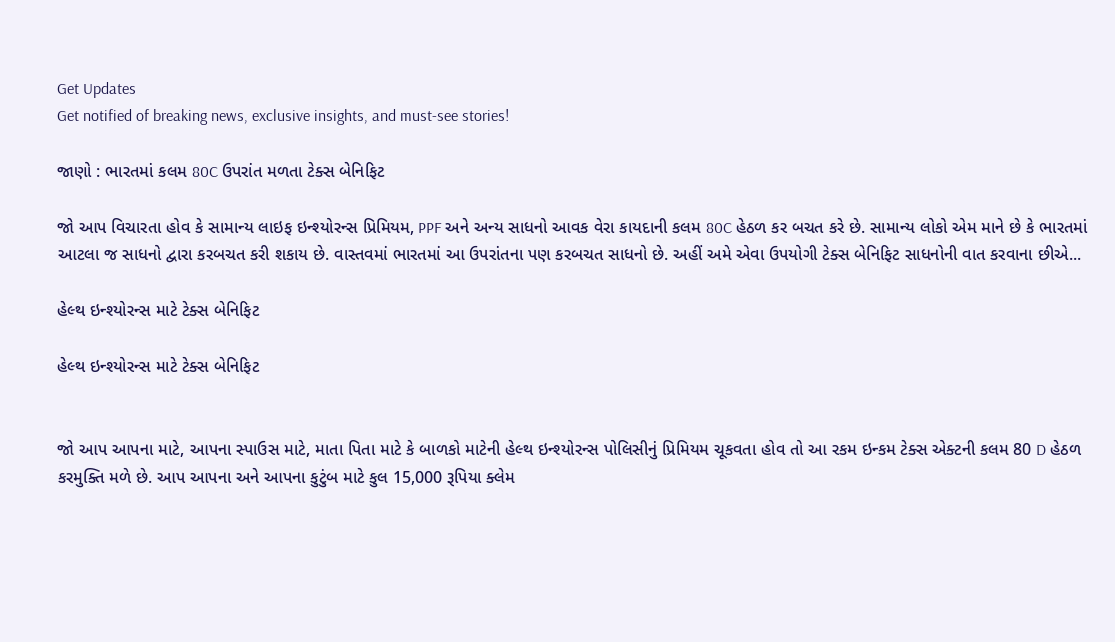Get Updates
Get notified of breaking news, exclusive insights, and must-see stories!

જાણો : ભારતમાં કલમ 80C ઉપરાંત મળતા ટેક્સ બેનિફિટ

જો આપ વિચારતા હોવ કે સામાન્ય લાઇફ ઇન્શ્યોરન્સ પ્રિમિયમ, PPF અને અન્ય સાધનો આવક વેરા કાયદાની કલમ 80C હેઠળ કર બચત કરે છે. સામાન્ય લોકો એમ માને છે કે ભારતમાં આટલા જ સાધનો દ્વારા કરબચત કરી શકાય છે. વાસ્તવમાં ભારતમાં આ ઉપરાંતના પણ કરબચત સાધનો છે. અહીં અમે એવા ઉપયોગી ટેક્સ બેનિફિટ સાધનોની વાત કરવાના છીએ...

હેલ્થ ઇન્શ્યોરન્સ માટે ટેક્સ બેનિફિટ

હેલ્થ ઇન્શ્યોરન્સ માટે ટેક્સ બેનિફિટ


જો આપ આપના માટે, આપના સ્પાઉસ માટે, માતા પિતા માટે કે બાળકો માટેની હેલ્થ ઇન્શ્યોરન્સ પોલિસીનું પ્રિમિયમ ચૂકવતા હોવ તો આ રકમ ઇન્કમ ટેક્સ એક્ટની કલમ 80 D હેઠળ કરમુક્તિ મળે છે. આપ આપના અને આપના કુટુંબ માટે કુલ 15,000 રૂપિયા ક્લેમ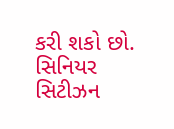કરી શકો છો. સિનિયર સિટીઝન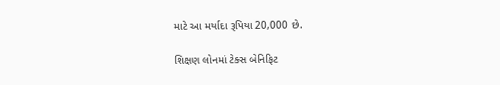માટે આ મર્યાદા રૂપિયા 20,000 છે.

શિક્ષણ લોનમાં ટેક્સ બેનિફિટ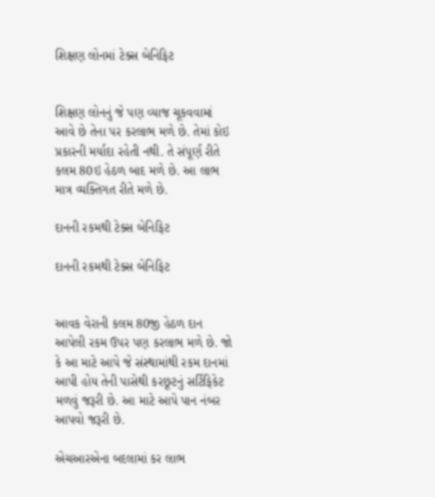શિક્ષણ લોનમાં ટેક્સ બેનિફિટ


શિક્ષણ લોનનું જે પણ વ્યાજ ચૂકવવામાં આવે છે તેના પર કરલાભ મળે છે. તેમાં કોઇ પ્રકારની મર્યાદા રહેતી નથી. તે સંપૂર્ણ રીતે કલમ 80ઇ હેઠળ બાદ મળે છે. આ લાભ માત્ર વ્યક્તિગત રીતે મળે છે.

દાનની રકમથી ટેક્સ બેનિફિટ

દાનની રકમથી ટેક્સ બેનિફિટ


આવક વેરાની કલમ 80જી હેઠળ દાન આપેલી રકમ ઉપર પણ કરલાભ મળે છે. જો કે આ માટે આપે જે સંસ્થામાંથી રકમ દાનમાં આપી હોય તેની પાસેથી કરછૂટનું સર્ટિફિકેટ મળવું જરૂરી છે. આ માટે આપે પાન નંબર આપવો જરૂરી છે.

એચઆરએના બદલામાં કર લાભ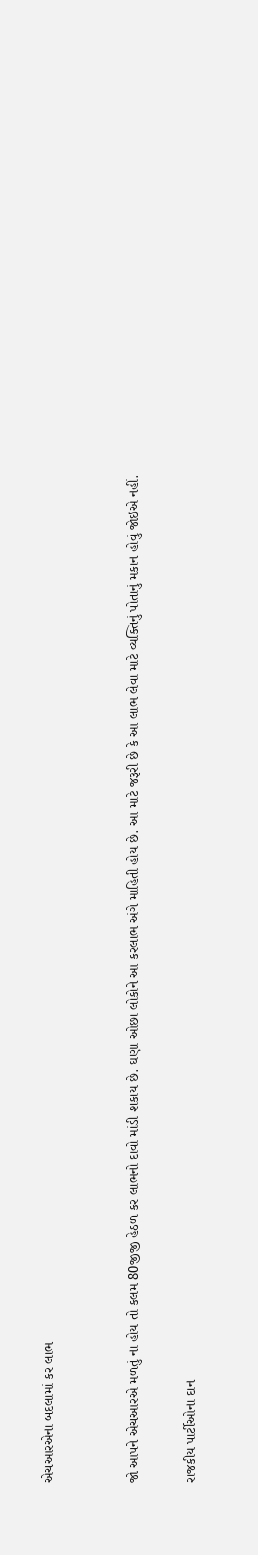એચઆરએના બદલામાં કર લાભ


જો આપને એચઆરએ મળતું ના હોય તો કલમ 80જીજી હેઠળ કર લાભનો દાવો માંડી શકાય છે. ઘણા ઓછા લોકોને આ કરલાભ અંગે માહિતી હોય છે. આ માટે જરૂરી છે કે આ લાભ લેવા માટે વ્યક્તિનું પોતાનું મકાન હોવું જોઇએ નહીં.

રાજકીય પાર્ટીઓના દાન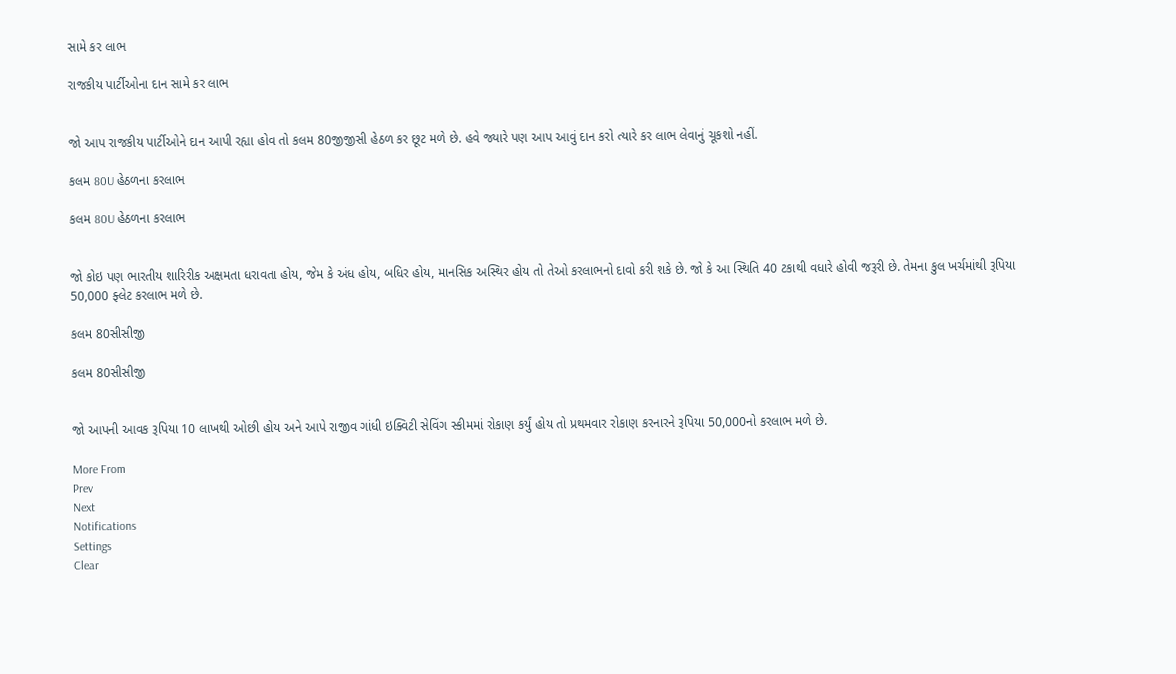સામે કર લાભ

રાજકીય પાર્ટીઓના દાન સામે કર લાભ


જો આપ રાજકીય પાર્ટીઓને દાન આપી રહ્યા હોવ તો કલમ 80જીજીસી હેઠળ કર છૂટ મળે છે. હવે જ્યારે પણ આપ આવું દાન કરો ત્યારે કર લાભ લેવાનું ચૂકશો નહીં.

કલમ 80U હેઠળના કરલાભ

કલમ 80U હેઠળના કરલાભ


જો કોઇ પણ ભારતીય શારિરીક અક્ષમતા ધરાવતા હોય, જેમ કે અંધ હોય, બધિર હોય, માનસિક અસ્થિર હોય તો તેઓ કરલાભનો દાવો કરી શકે છે. જો કે આ સ્થિતિ 40 ટકાથી વધારે હોવી જરૂરી છે. તેમના કુલ ખર્ચમાંથી રૂપિયા 50,000 ફ્લેટ કરલાભ મળે છે.

કલમ 80સીસીજી

કલમ 80સીસીજી


જો આપની આવક રૂપિયા 10 લાખથી ઓછી હોય અને આપે રાજીવ ગાંધી ઇક્વિટી સેવિંગ સ્કીમમાં રોકાણ કર્યું હોય તો પ્રથમવાર રોકાણ કરનારને રૂપિયા 50,000નો કરલાભ મળે છે.

More From
Prev
Next
Notifications
Settings
Clear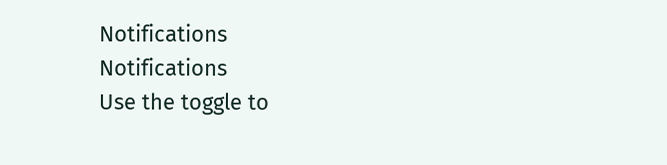Notifications
Notifications
Use the toggle to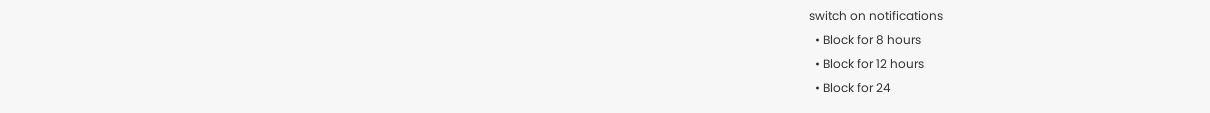switch on notifications
  • Block for 8 hours
  • Block for 12 hours
  • Block for 24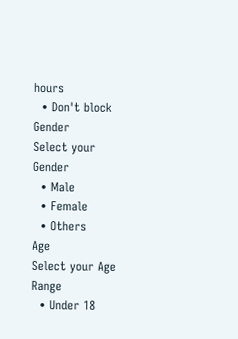hours
  • Don't block
Gender
Select your Gender
  • Male
  • Female
  • Others
Age
Select your Age Range
  • Under 18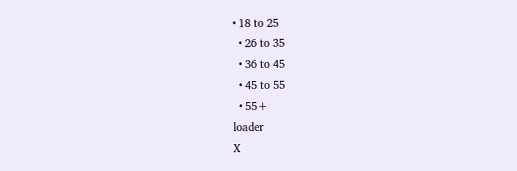• 18 to 25
  • 26 to 35
  • 36 to 45
  • 45 to 55
  • 55+
loader
X